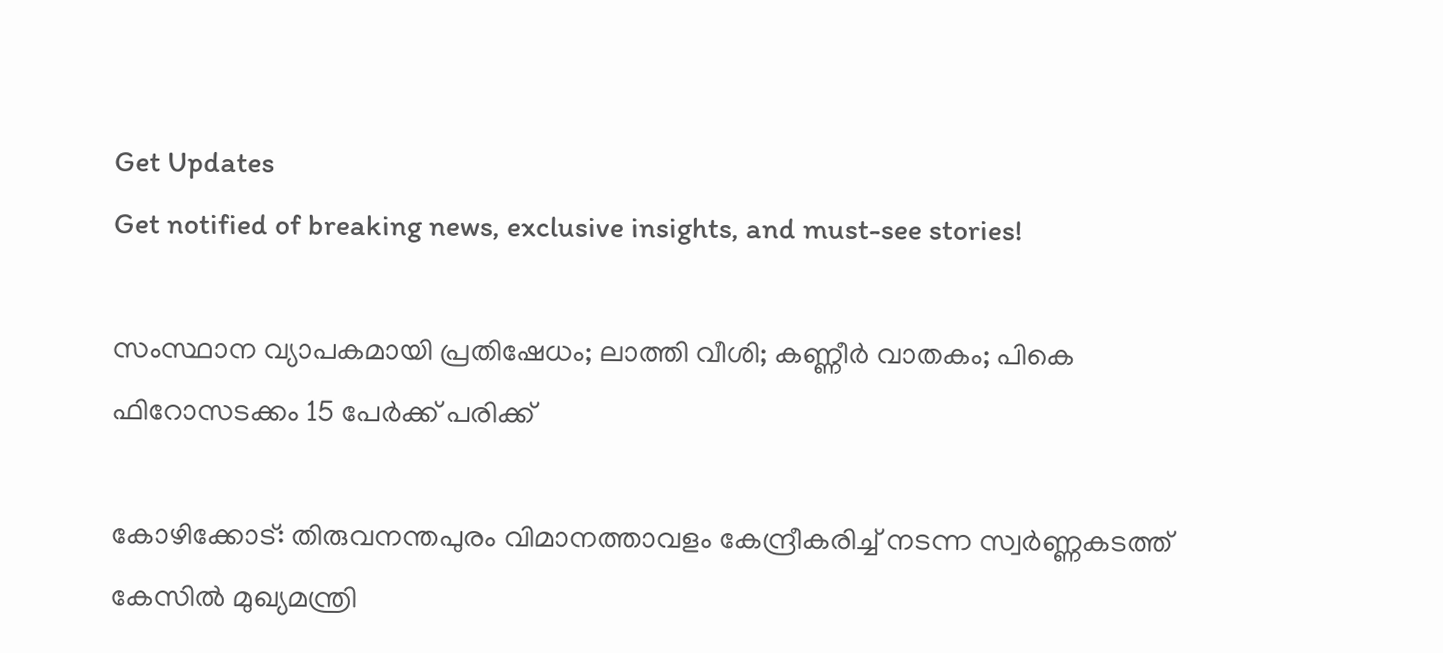Get Updates
Get notified of breaking news, exclusive insights, and must-see stories!

സംസ്ഥാന വ്യാപകമായി പ്രതിഷേധം; ലാത്തി വീശി; കണ്ണീര്‍ വാതകം; പികെ ഫിറോസടക്കം 15 പേര്‍ക്ക് പരിക്ക്

കോഴിക്കോട്: തിരുവനന്തപുരം വിമാനത്താവളം കേന്ദ്രീകരിച്ച് നടന്ന സ്വര്‍ണ്ണകടത്ത് കേസില്‍ മുഖ്യമന്ത്രി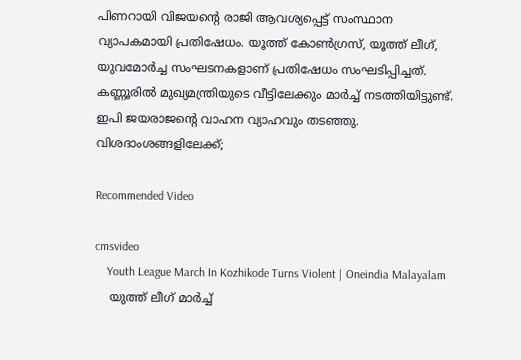പിണറായി വിജയന്റെ രാജി ആവശ്യപ്പെട്ട് സംസ്ഥാന വ്യാപകമായി പ്രതിഷേധം. യൂത്ത് കോണ്‍ഗ്രസ്, യൂത്ത് ലീഗ്, യുവമോര്‍ച്ച സംഘടനകളാണ് പ്രതിഷേധം സംഘടിപ്പിച്ചത്. കണ്ണൂരില്‍ മുഖ്യമന്ത്രിയുടെ വീട്ടിലേക്കും മാര്‍ച്ച് നടത്തിയിട്ടുണ്ട്. ഇപി ജയരാജന്റെ വാഹന വ്യാഹവും തടഞ്ഞു. വിശദാംശങ്ങളിലേക്ക്;

Recommended Video

cmsvideo
    Youth League March In Kozhikode Turns Violent | Oneindia Malayalam
    യുത്ത് ലീഗ് മാര്‍ച്ച്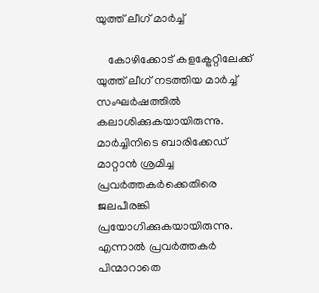യുത്ത് ലീഗ് മാര്‍ച്ച്

    കോഴിക്കോട് കളക്ട്രേറ്റിലേക്ക് യുത്ത് ലീഗ് നടത്തിയ മാര്‍ച്ച് സംഘര്‍ഷത്തില്‍ കലാശിക്കുകയായിരുന്നു. മാര്‍ച്ചിനിടെ ബാരിക്കേഡ് മാറ്റാന്‍ ശ്രമിച്ച പ്രവര്‍ത്തകര്‍ക്കെതിരെ ജലപീരങ്കി പ്രയോഗിക്കുകയായിരുന്നു. എന്നാല്‍ പ്രവര്‍ത്തകര്‍ പിന്മാറാതെ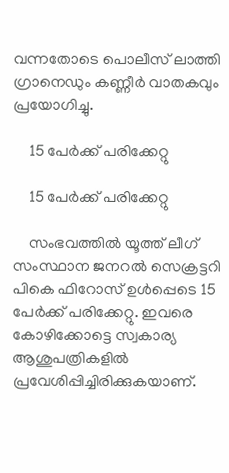വന്നതോടെ പൊലീസ് ലാത്തി ഗ്രാനെഡും കണ്ണീര്‍ വാതകവും പ്രയോഗിച്ചു.

    15 പേര്‍ക്ക് പരിക്കേറ്റു

    15 പേര്‍ക്ക് പരിക്കേറ്റു

    സംഭവത്തില്‍ യൂത്ത് ലീഗ് സംസ്ഥാന ജനറല്‍ സെക്രട്ടറി പികെ ഫിറോസ് ഉള്‍പ്പെടെ 15 പേര്‍ക്ക് പരിക്കേറ്റു. ഇവരെ കോഴിക്കോട്ടെ സ്വകാര്യ ആശുപത്രികളില്‍ പ്രവേശിപ്പിച്ചിരിക്കുകയാണ്.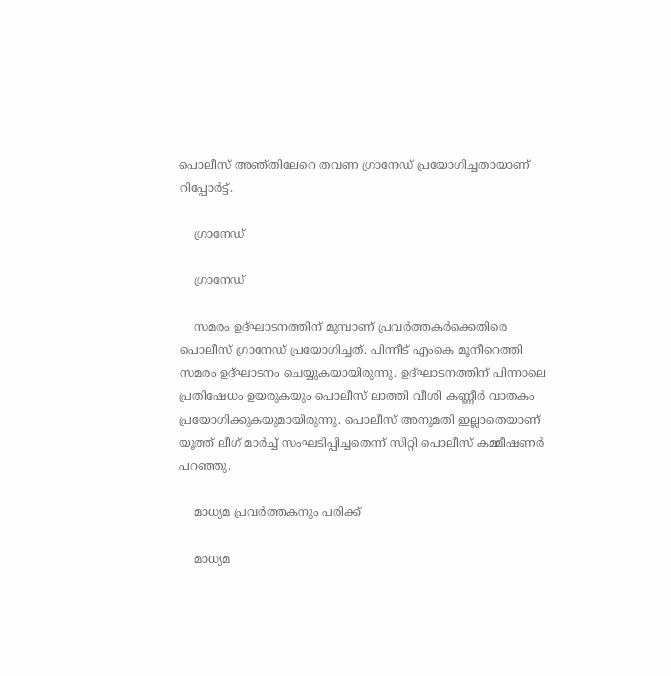പൊലീസ് അഞ്തിലേറെ തവണ ഗ്രാനേഡ് പ്രയോഗിച്ചതായാണ് റിപ്പോര്‍ട്ട്.

    ഗ്രാനേഡ്

    ഗ്രാനേഡ്

    സമരം ഉദ്ഘാടനത്തിന് മുമ്പാണ് പ്രവര്‍ത്തകര്‍ക്കെതിരെ പൊലീസ് ഗ്രാനേഡ് പ്രയോഗിച്ചത്. പിന്നീട് എംകെ മൂനീറെത്തി സമരം ഉദ്ഘാടനം ചെയ്യുകയായിരുന്നു. ഉദ്ഘാടനത്തിന് പിന്നാലെ പ്രതിഷേധം ഉയരുകയും പൊലീസ് ലാത്തി വീശി കണ്ണീര്‍ വാതകം പ്രയോഗിക്കുകയുമായിരുന്നു. പൊലീസ് അനുമതി ഇല്ലാതെയാണ് യൂത്ത് ലീഗ് മാര്‍ച്ച് സംഘടിപ്പിച്ചതെന്ന് സിറ്റി പൊലീസ് കമ്മീഷണര്‍ പറഞ്ഞു.

    മാധ്യമ പ്രവര്‍ത്തകനും പരിക്ക്

    മാധ്യമ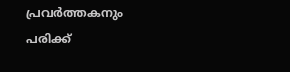പ്രവര്‍ത്തകനും പരിക്ക്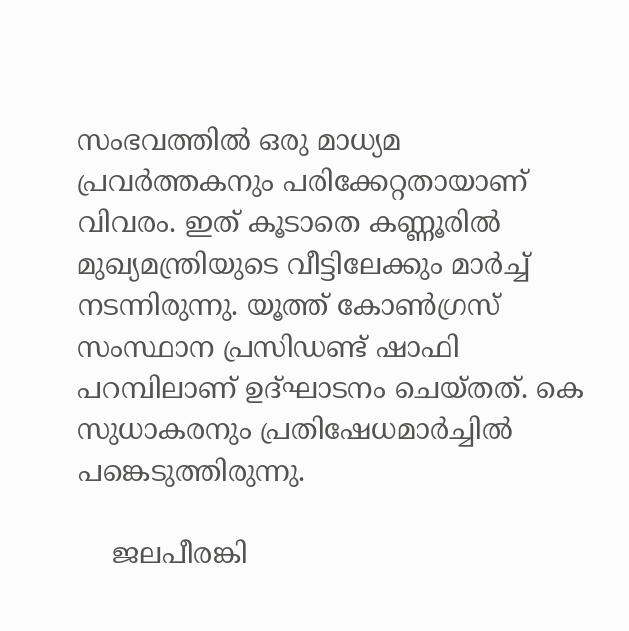സംഭവത്തില്‍ ഒരു മാധ്യമ പ്രവര്‍ത്തകനും പരിക്കേറ്റതായാണ് വിവരം. ഇത് കൂടാതെ കണ്ണൂരില്‍ മുഖ്യമന്ത്രിയുടെ വീട്ടിലേക്കും മാര്‍ച്ച് നടന്നിരുന്നു. യൂത്ത് കോണ്‍ഗ്രസ് സംസ്ഥാന പ്രസിഡണ്ട് ഷാഫി പറമ്പിലാണ് ഉദ്ഘാടനം ചെയ്തത്. കെ സുധാകരനും പ്രതിഷേധമാര്‍ച്ചില്‍ പങ്കെടുത്തിരുന്നു.

    ജലപീരങ്കി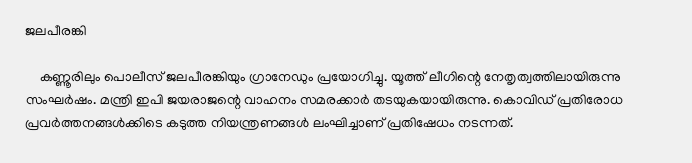ജലപീരങ്കി

    കണ്ണൂരിലും പൊലീസ് ജലപീരങ്കിയും ഗ്രാനേഡും പ്രയോഗിച്ചു. യൂത്ത് ലീഗിന്റെ നേതൃത്വത്തിലായിരുന്നു സംഘര്‍ഷം. മന്ത്രി ഇപി ജയരാജന്റെ വാഹനം സമരക്കാര്‍ തടയുകയായിരുന്നു. കൊവിഡ് പ്രതിരോധ പ്രവര്‍ത്തനങ്ങള്‍ക്കിടെ കടുത്ത നിയന്ത്രണങ്ങള്‍ ലംഘിച്ചാണ് പ്രതിഷേധം നടന്നത്.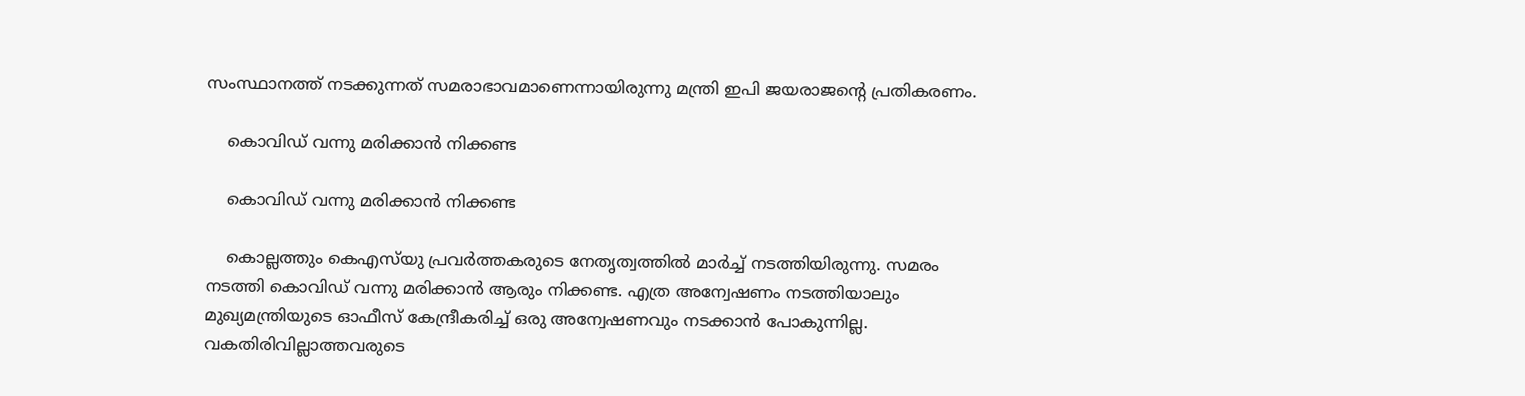സംസ്ഥാനത്ത് നടക്കുന്നത് സമരാഭാവമാണെന്നായിരുന്നു മന്ത്രി ഇപി ജയരാജന്റെ പ്രതികരണം.

    കൊവിഡ് വന്നു മരിക്കാന്‍ നിക്കണ്ട

    കൊവിഡ് വന്നു മരിക്കാന്‍ നിക്കണ്ട

    കൊല്ലത്തും കെഎസ്‌യു പ്രവര്‍ത്തകരുടെ നേതൃത്വത്തില്‍ മാര്‍ച്ച് നടത്തിയിരുന്നു. സമരം നടത്തി കൊവിഡ് വന്നു മരിക്കാന്‍ ആരും നിക്കണ്ട. എത്ര അന്വേഷണം നടത്തിയാലും മുഖ്യമന്ത്രിയുടെ ഓഫീസ് കേന്ദ്രീകരിച്ച് ഒരു അന്വേഷണവും നടക്കാന്‍ പോകുന്നില്ല. വകതിരിവില്ലാത്തവരുടെ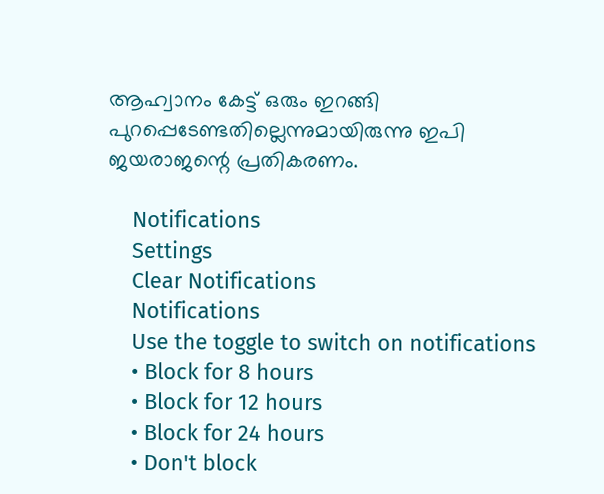ആഹ്വാനം കേട്ട് ഒരും ഇറങ്ങി പുറപ്പെടേണ്ടതില്ലെന്നുമായിരുന്നു ഇപി ജയരാജന്റെ പ്രതികരണം.

    Notifications
    Settings
    Clear Notifications
    Notifications
    Use the toggle to switch on notifications
    • Block for 8 hours
    • Block for 12 hours
    • Block for 24 hours
    • Don't block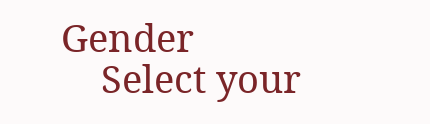Gender
    Select your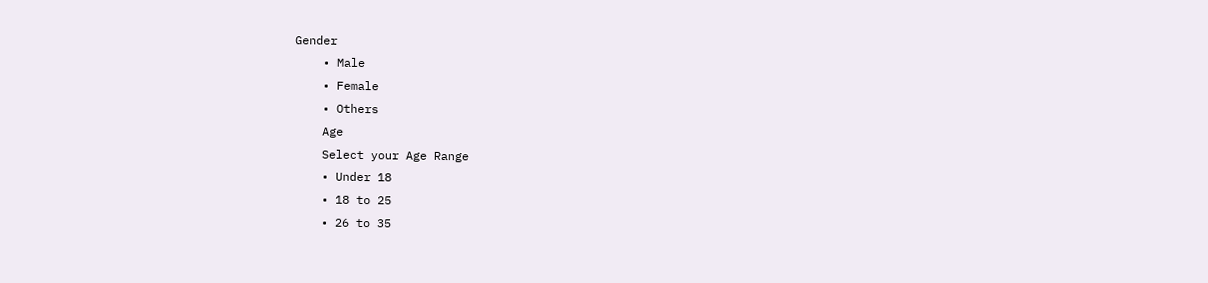Gender
    • Male
    • Female
    • Others
    Age
    Select your Age Range
    • Under 18
    • 18 to 25
    • 26 to 35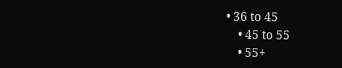• 36 to 45
    • 45 to 55
    • 55+